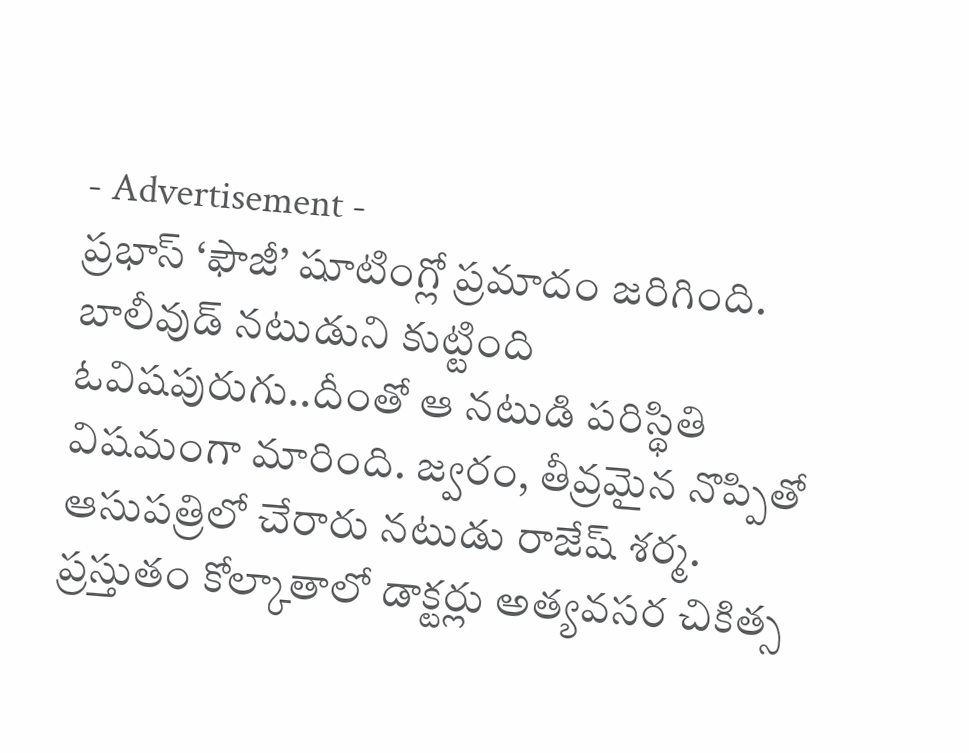- Advertisement -
ప్రభాస్ ‘ఫౌజీ’ షూటింగ్లో ప్రమాదం జరిగింది. బాలీవుడ్ నటుడుని కుట్టింది ఓవిషపురుగు..దీంతో ఆ నటుడి పరిస్థితి విషమంగా మారింది. జ్వరం, తీవ్రమైన నొప్పితో ఆసుపత్రిలో చేరారు నటుడు రాజేష్ శర్మ.
ప్రస్తుతం కోల్కాతాలో డాక్టర్లు అత్యవసర చికిత్స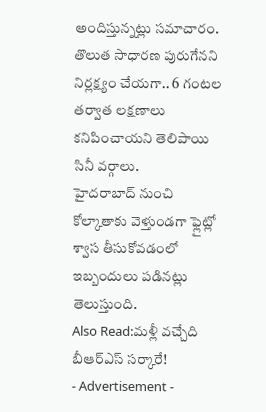అందిస్తున్నట్లు సమాచారం. తొలుత సాధారణ పురుగేనని నిర్లక్ష్యం చేయగా.. 6 గంటల తర్వాత లక్షణాలు కనిపించాయని తెలిపాయి సినీ వర్గాలు.
హైదరాబాద్ నుంచి కోల్కాతాకు వెళ్తుండగా ఫ్లైట్లో శ్వాస తీసుకోవడంలో ఇబ్బందులు పడినట్లు తెలుస్తుంది.
Also Read:మళ్లీ వచ్చేది బీఆర్ఎస్ సర్కారే!
- Advertisement -